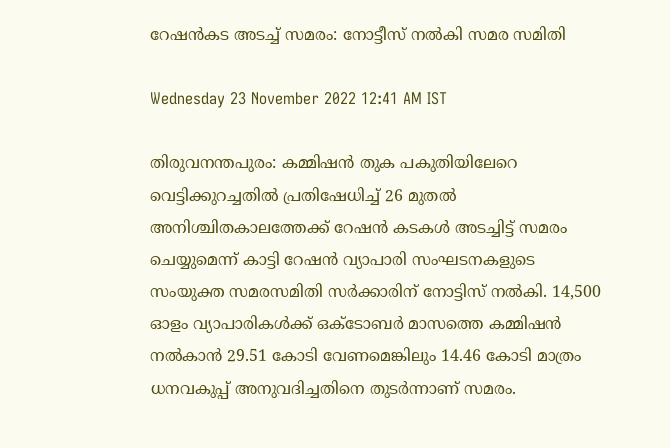റേഷൻകട അടച്ച് സമരം: നോട്ടീസ് നൽകി സമര സമിതി

Wednesday 23 November 2022 12:41 AM IST

തിരുവനന്തപുരം: കമ്മിഷൻ തുക പകുതിയിലേറെ വെട്ടിക്കുറച്ചതിൽ പ്രതിഷേധിച്ച് 26 മുതൽ അനിശ്ചിതകാലത്തേക്ക് റേഷൻ കടകൾ അടച്ചിട്ട് സമരം ചെയ്യുമെന്ന് കാട്ടി റേഷൻ വ്യാപാരി സംഘടനകളുടെ സംയുക്ത സമരസമിതി സർക്കാരിന് നോട്ടിസ് നൽകി. 14,500 ഓളം വ്യാപാരികൾക്ക് ഒക്ടോബർ മാസത്തെ കമ്മിഷൻ നൽകാൻ 29.51 കോടി വേണമെങ്കിലും 14.46 കോടി മാത്രം ധനവകുപ്പ് അനുവദിച്ചതിനെ തുട‌ർന്നാണ് സമരം.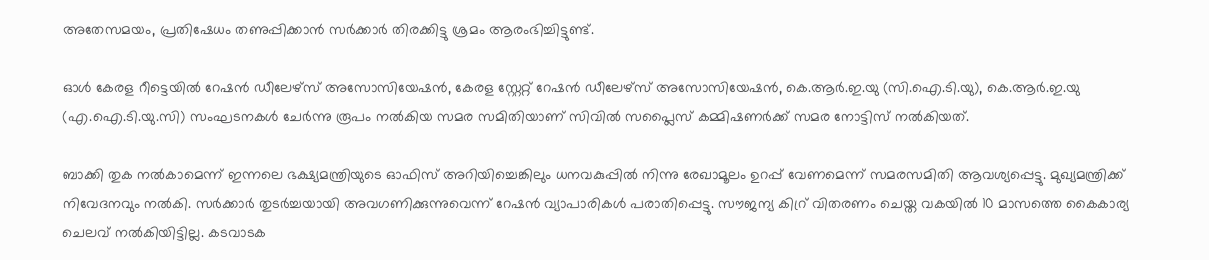അതേസമയം, പ്രതിഷേധം തണുപ്പിക്കാൻ സർക്കാർ തിരക്കിട്ടു ശ്രമം ആരംഭിച്ചിട്ടുണ്ട്.

ഓൾ കേരള റീട്ടെയിൽ റേഷൻ ഡീലേഴ്സ് അസോസിയേഷൻ, കേരള സ്റ്റേറ്റ് റേഷൻ ഡീലേഴ്സ് അസോസിയേഷൻ, കെ.ആർ.ഇ.യു (സി.ഐ.ടി.യു), കെ.ആർ.ഇ.യു (എ.ഐ.ടി.യു.സി) സംഘടനകൾ ചേർന്നു രൂപം നൽകിയ സമര സമിതിയാണ് സിവിൽ സപ്ലൈസ് കമ്മിഷണർക്ക് സമര നോട്ടിസ് നൽകിയത്.

ബാക്കി തുക നൽകാമെന്ന് ഇന്നലെ ഭക്ഷ്യമന്ത്രിയുടെ ഓഫിസ് അറിയിച്ചെങ്കിലും ധനവകുപ്പിൽ നിന്നു രേഖാമൂലം ഉറപ്പ് വേണമെന്ന് സമരസമിതി ആവശ്യപ്പെട്ടു. മുഖ്യമന്ത്രിക്ക് നിവേദനവും നൽകി. സർക്കാർ തുടർച്ചയായി അവഗണിക്കുന്നുവെന്ന് റേഷൻ വ്യാപാരികൾ പരാതിപ്പെട്ടു. സൗജന്യ കിറ്ര് വിതരണം ചെയ്ത വകയിൽ 10 മാസത്തെ കൈകാര്യ ചെലവ് നൽകിയിട്ടില്ല. കടവാടക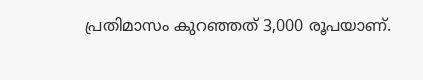പ്രതിമാസം കുറഞ്ഞത് 3,000 രൂപയാണ്.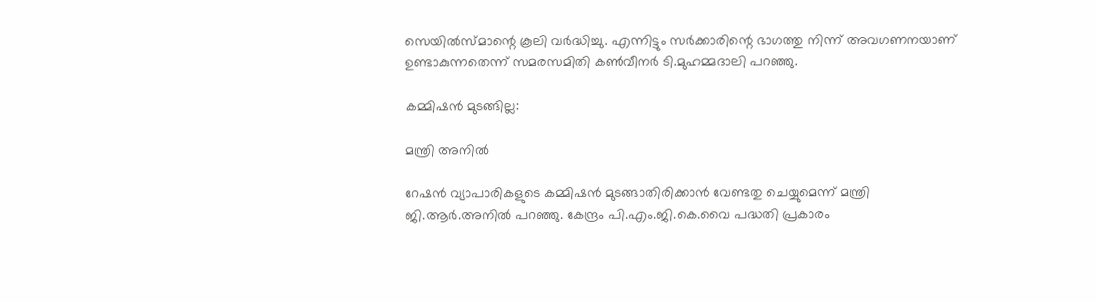സെയിൽസ്‌മാന്റെ കൂലി വർദ്ധിച്ചു. എന്നിട്ടും സർക്കാരിന്റെ ഭാഗത്തു നിന്ന് അവഗണനയാണ് ഉണ്ടാകുന്നതെന്ന് സമരസമിതി കൺവീനർ ടി.മുഹമ്മദാലി പറഞ്ഞു.

കമ്മിഷൻ മുടങ്ങില്ല:

മന്ത്രി അനിൽ

റേഷൻ വ്യാപാരികളുടെ കമ്മിഷൻ മുടങ്ങാതിരിക്കാൻ വേണ്ടതു ചെയ്യുമെന്ന് മന്ത്രി ജി.ആർ.അനിൽ പറഞ്ഞു. കേന്ദ്രം പി.എം.ജി.കെ.വൈ പദ്ധതി പ്രകാരം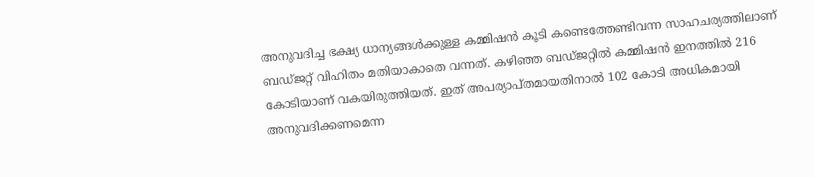അനുവദിച്ച ഭക്ഷ്യ ധാന്യങ്ങൾക്കുള്ള കമ്മിഷൻ കൂടി കണ്ടെത്തേണ്ടിവന്ന സാഹചര്യത്തിലാണ് ബ‌ഡ്ജറ്റ് വിഹിതം മതിയാകാതെ വന്നത്. കഴിഞ്ഞ ബഡ്ജറ്റിൽ കമ്മിഷൻ ഇനത്തിൽ 216 കോടിയാണ് വകയിരുത്തിയത്. ഇത് അപര്യാപ്തമായതിനാൽ 102 കോടി അധികമായി അനുവദിക്കണമെന്ന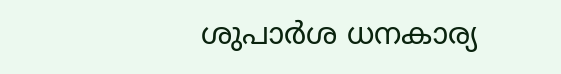ശുപാർശ ധനകാര്യ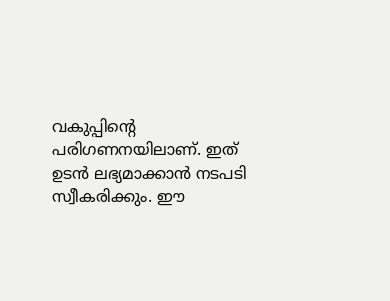വകുപ്പിന്റെ പരിഗണനയിലാണ്. ഇത് ഉടൻ ലഭ്യമാക്കാൻ നടപടി സ്വീകരിക്കും. ഈ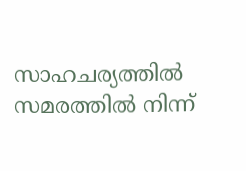സാഹചര്യത്തിൽ സമരത്തിൽ നിന്ന്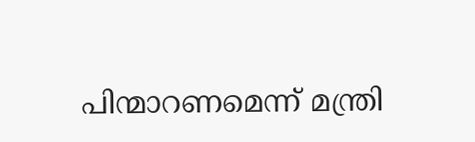പിന്മാറണമെന്ന് മന്ത്രി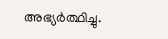അഭ്യർത്ഥിച്ചു.